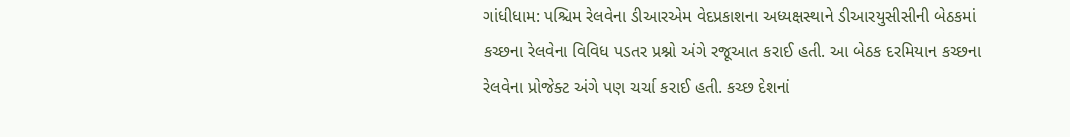ગાંધીધામ: પશ્ચિમ રેલવેના ડીઆરએમ વેદપ્રકાશના અધ્યક્ષસ્થાને ડીઆરયુસીસીની બેઠકમાં કચ્છના રેલવેના વિવિધ પડતર પ્રશ્નો અંગે રજૂઆત કરાઈ હતી. આ બેઠક દરમિયાન કચ્છના રેલવેના પ્રોજેક્ટ અંગે પણ ચર્ચા કરાઈ હતી. કચ્છ દેશનાં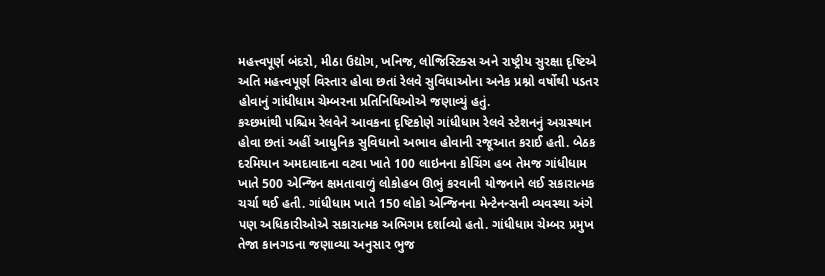મહત્ત્વપૂર્ણ બંદરો, મીઠા ઉદ્યોગ, ખનિજ, લોજિસ્ટિક્સ અને રાષ્ટ્રીય સુરક્ષા દૃષ્ટિએ અતિ મહત્ત્વપૂર્ણ વિસ્તાર હોવા છતાં રેલવે સુવિધાઓના અનેક પ્રશ્નો વર્ષોથી પડતર હોવાનું ગાંધીધામ ચેમ્બરના પ્રતિનિધિઓએ જણાવ્યું હતું.
કચ્છમાંથી પશ્ચિમ રેલવેને આવકના દૃષ્ટિકોણે ગાંધીધામ રેલવે સ્ટેશનનું અગ્રસ્થાન હોવા છતાં અહીં આધુનિક સુવિધાનો અભાવ હોવાની રજૂઆત કરાઈ હતી. બેઠક દરમિયાન અમદાવાદના વટવા ખાતે 100 લાઇનના કોચિંગ હબ તેમજ ગાંધીધામ ખાતે 500 એન્જિન ક્ષમતાવાળું લોકોહબ ઊભું કરવાની યોજનાને લઈ સકારાત્મક ચર્ચા થઈ હતી. ગાંધીધામ ખાતે 150 લોકો એન્જિનના મેન્ટેનન્સની વ્યવસ્થા અંગે પણ અધિકારીઓએ સકારાત્મક અભિગમ દર્શાવ્યો હતો. ગાંધીધામ ચેમ્બર પ્રમુખ તેજા કાનગડના જણાવ્યા અનુસાર ભુજ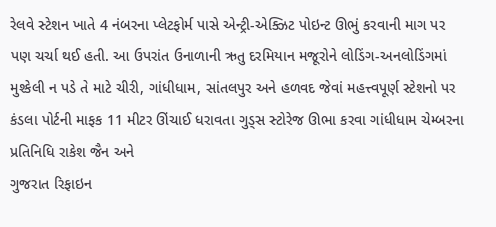રેલવે સ્ટેશન ખાતે 4 નંબરના પ્લેટફોર્મ પાસે એન્ટ્રી-એક્ઝિટ પોઇન્ટ ઊભું કરવાની માગ પર પણ ચર્ચા થઈ હતી. આ ઉપરાંત ઉનાળાની ઋતુ દરમિયાન મજૂરોને લોડિંગ-અનલોડિંગમાં મુશ્કેલી ન પડે તે માટે ચીરી, ગાંધીધામ, સાંતલપુર અને હળવદ જેવાં મહત્ત્વપૂર્ણ સ્ટેશનો પર કંડલા પોર્ટની માફક 11 મીટર ઊંચાઈ ધરાવતા ગુડ્સ સ્ટોરેજ ઊભા કરવા ગાંધીધામ ચેમ્બરના પ્રતિનિધિ રાકેશ જૈન અને
ગુજરાત રિફાઇન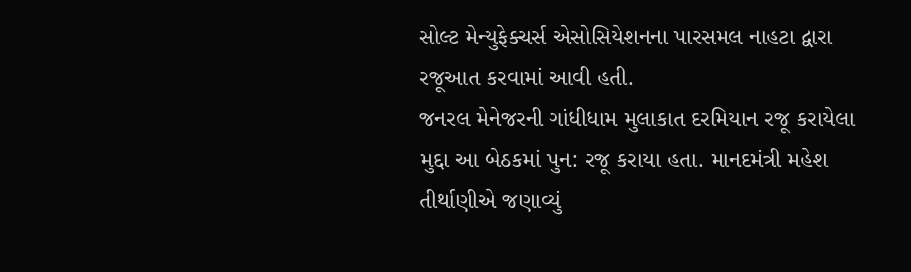સોલ્ટ મેન્યુફેક્ચર્સ એસોસિયેશનના પારસમલ નાહટા દ્વારા રજૂઆત કરવામાં આવી હતી.
જનરલ મેનેજરની ગાંધીધામ મુલાકાત દરમિયાન રજૂ કરાયેલા મુદ્દા આ બેઠકમાં પુન: રજૂ કરાયા હતા. માનદમંત્રી મહેશ તીર્થાણીએ જણાવ્યું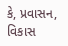કે, પ્રવાસન, વિકાસ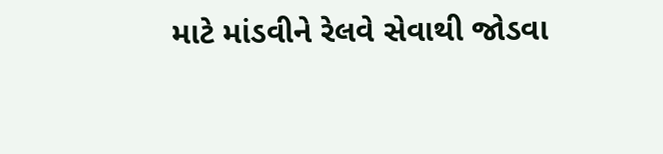માટે માંડવીને રેલવે સેવાથી જોડવા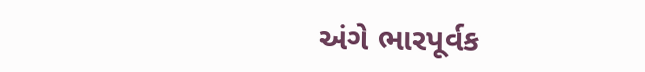અંગે ભારપૂર્વક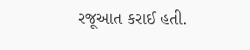રજૂઆત કરાઈ હતી.